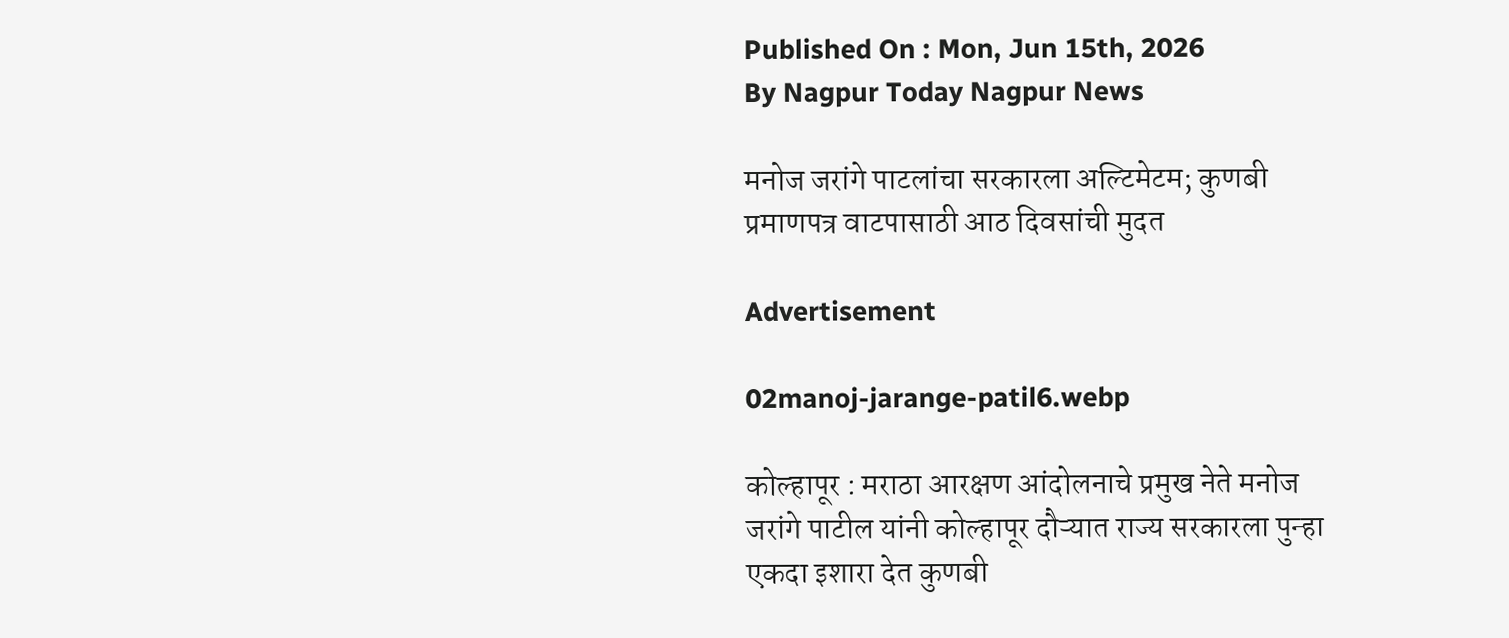Published On : Mon, Jun 15th, 2026
By Nagpur Today Nagpur News

मनोज जरांगे पाटलांचा सरकारला अल्टिमेटम; कुणबी प्रमाणपत्र वाटपासाठी आठ दिवसांची मुदत

Advertisement

02manoj-jarange-patil6.webp

कोल्हापूर : मराठा आरक्षण आंदोलनाचे प्रमुख नेते मनोज जरांगे पाटील यांनी कोल्हापूर दौऱ्यात राज्य सरकारला पुन्हा एकदा इशारा देत कुणबी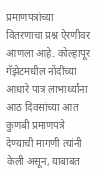प्रमाणपत्रांच्या वितरणाचा प्रश्न ऐरणीवर आणला आहे. कोल्हापूर गॅझेटमधील नोंदींच्या आधारे पात्र लाभार्थ्यांना आठ दिवसांच्या आत कुणबी प्रमाणपत्रे देण्याची मागणी त्यांनी केली असून, याबाबत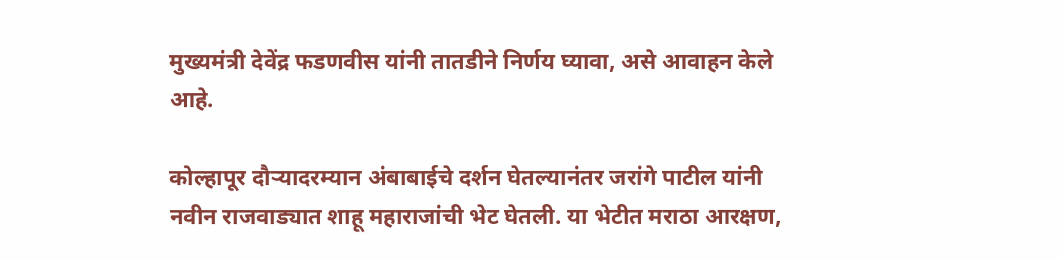मुख्यमंत्री देवेंद्र फडणवीस यांनी तातडीने निर्णय घ्यावा, असे आवाहन केले आहे.

कोल्हापूर दौऱ्यादरम्यान अंबाबाईचे दर्शन घेतल्यानंतर जरांगे पाटील यांनी नवीन राजवाड्यात शाहू महाराजांची भेट घेतली. या भेटीत मराठा आरक्षण,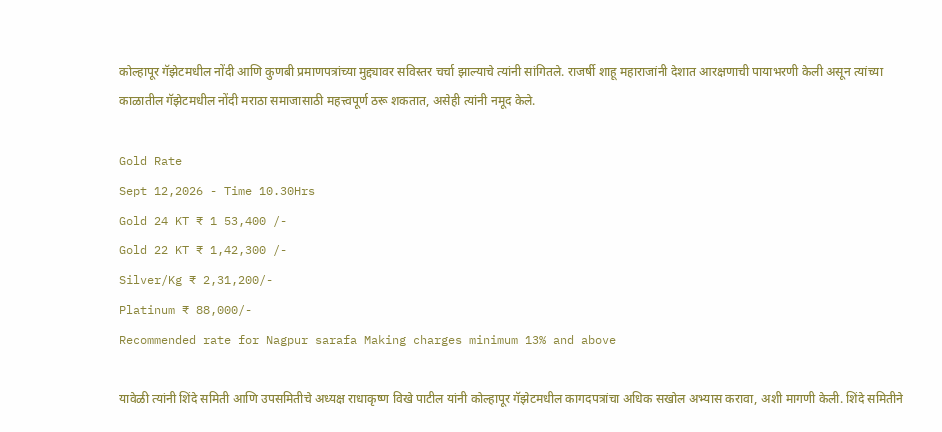कोल्हापूर गॅझेटमधील नोंदी आणि कुणबी प्रमाणपत्रांच्या मुद्द्यावर सविस्तर चर्चा झाल्याचे त्यांनी सांगितले. राजर्षी शाहू महाराजांनी देशात आरक्षणाची पायाभरणी केली असून त्यांच्या काळातील गॅझेटमधील नोंदी मराठा समाजासाठी महत्त्वपूर्ण ठरू शकतात, असेही त्यांनी नमूद केले.

Gold Rate
Sept 12,2026 - Time 10.30Hrs
Gold 24 KT ₹ 1 53,400 /-
Gold 22 KT ₹ 1,42,300 /-
Silver/Kg ₹ 2,31,200/-
Platinum ₹ 88,000/-
Recommended rate for Nagpur sarafa Making charges minimum 13% and above

यावेळी त्यांनी शिंदे समिती आणि उपसमितीचे अध्यक्ष राधाकृष्ण विखे पाटील यांनी कोल्हापूर गॅझेटमधील कागदपत्रांचा अधिक सखोल अभ्यास करावा, अशी मागणी केली. शिंदे समितीने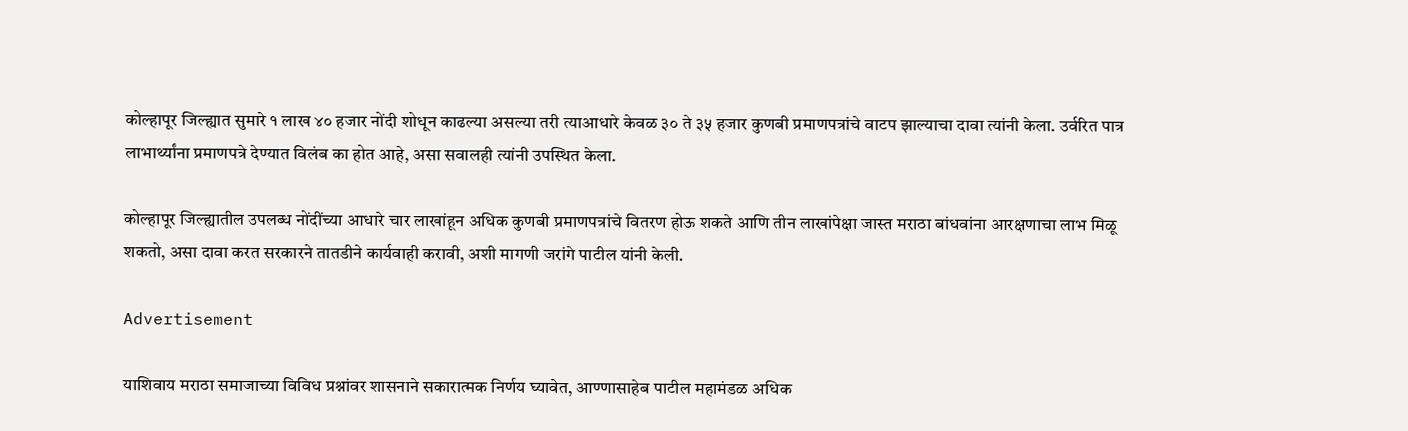कोल्हापूर जिल्ह्यात सुमारे १ लाख ४० हजार नोंदी शोधून काढल्या असल्या तरी त्याआधारे केवळ ३० ते ३५ हजार कुणबी प्रमाणपत्रांचे वाटप झाल्याचा दावा त्यांनी केला. उर्वरित पात्र लाभार्थ्यांना प्रमाणपत्रे देण्यात विलंब का होत आहे, असा सवालही त्यांनी उपस्थित केला.

कोल्हापूर जिल्ह्यातील उपलब्ध नोंदींच्या आधारे चार लाखांहून अधिक कुणबी प्रमाणपत्रांचे वितरण होऊ शकते आणि तीन लाखांपेक्षा जास्त मराठा बांधवांना आरक्षणाचा लाभ मिळू शकतो, असा दावा करत सरकारने तातडीने कार्यवाही करावी, अशी मागणी जरांगे पाटील यांनी केली.

Advertisement

याशिवाय मराठा समाजाच्या विविध प्रश्नांवर शासनाने सकारात्मक निर्णय घ्यावेत, आण्णासाहेब पाटील महामंडळ अधिक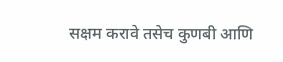सक्षम करावे तसेच कुणबी आणि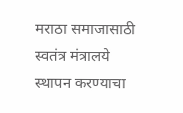मराठा समाजासाठी स्वतंत्र मंत्रालये स्थापन करण्याचा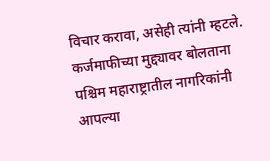विचार करावा, असेही त्यांनी म्हटले. कर्जमाफीच्या मुद्द्यावर बोलताना पश्चिम महाराष्ट्रातील नागरिकांनी आपल्या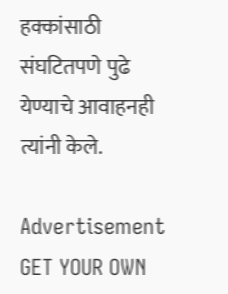हक्कांसाठी संघटितपणे पुढे येण्याचे आवाहनही त्यांनी केले.

Advertisement
GET YOUR OWN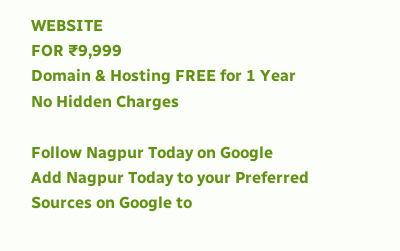WEBSITE
FOR ₹9,999
Domain & Hosting FREE for 1 Year
No Hidden Charges

Follow Nagpur Today on Google
Add Nagpur Today to your Preferred Sources on Google to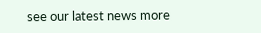see our latest news more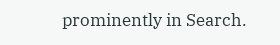prominently in Search.